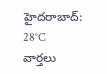హైదరాబాద్: 28°C
వార్తలు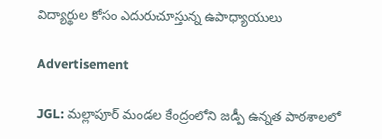విద్యార్థుల కోసం ఎదురుచూస్తున్న ఉపాధ్యాయులు

Advertisement

JGL: మల్లాపూర్ మండల కేంద్రంలోని జడ్పీ ఉన్నత పాఠశాలలో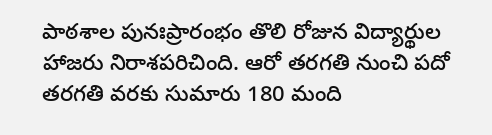పాఠశాల పునఃప్రారంభం తొలి రోజున విద్యార్థుల హాజరు నిరాశపరిచింది. ఆరో తరగతి నుంచి పదో తరగతి వరకు సుమారు 180 మంది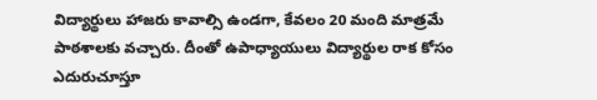విద్యార్థులు హాజరు కావాల్సి ఉండగా, కేవలం 20 మంది మాత్రమే పాఠశాలకు వచ్చారు. దీంతో ఉపాధ్యాయులు విద్యార్థుల రాక కోసం ఎదురుచూస్తూ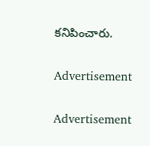కనిపించారు.

Advertisement

Advertisement